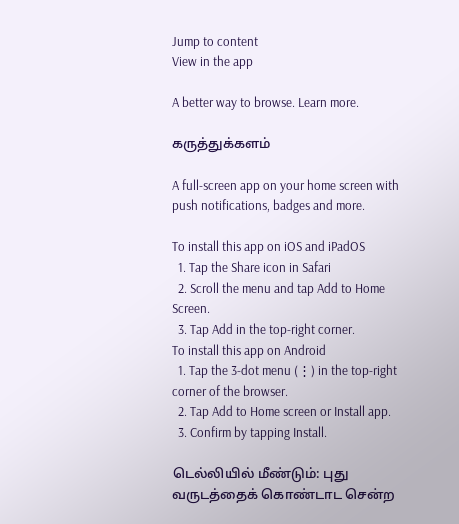Jump to content
View in the app

A better way to browse. Learn more.

கருத்துக்களம்

A full-screen app on your home screen with push notifications, badges and more.

To install this app on iOS and iPadOS
  1. Tap the Share icon in Safari
  2. Scroll the menu and tap Add to Home Screen.
  3. Tap Add in the top-right corner.
To install this app on Android
  1. Tap the 3-dot menu (⋮) in the top-right corner of the browser.
  2. Tap Add to Home screen or Install app.
  3. Confirm by tapping Install.

டெல்லியில் மீண்டும்: புது வருடத்தைக் கொண்டாட சென்ற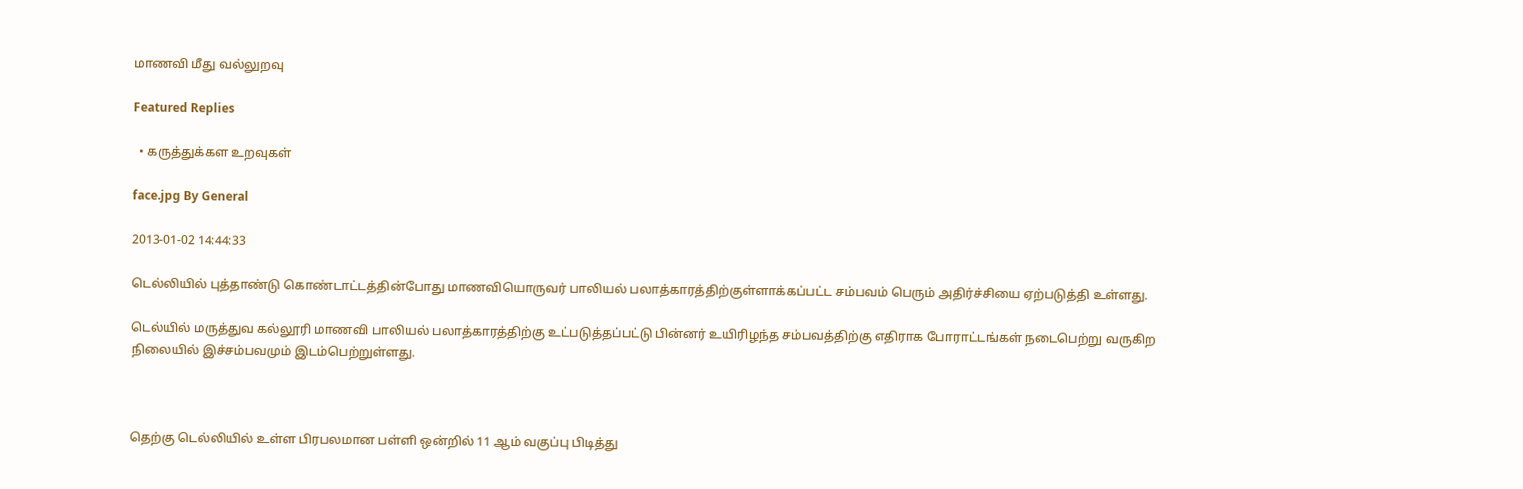மாணவி மீது வல்லுறவு

Featured Replies

  • கருத்துக்கள உறவுகள்

face.jpg By General

2013-01-02 14:44:33

டெல்லியில் புத்தாண்டு கொண்டாட்டத்தின்போது மாணவியொருவர் பாலியல் பலாத்காரத்திற்குள்ளாக்கப்பட்ட சம்பவம் பெரும் அதிர்ச்சியை ஏற்படுத்தி உள்ளது.

டெல்யில் மருத்துவ கல்லூரி மாணவி பாலியல் பலாத்காரத்திற்கு உட்படுத்தப்பட்டு பின்னர் உயிரிழந்த சம்பவத்திற்கு எதிராக போராட்டங்கள் நடைபெற்று வருகிற நிலையில் இச்சம்பவமும் இடம்பெற்றுள்ளது.



தெற்கு டெல்லியில் உள்ள பிரபலமான பள்ளி ஒன்றில் 11 ஆம் வகுப்பு பிடித்து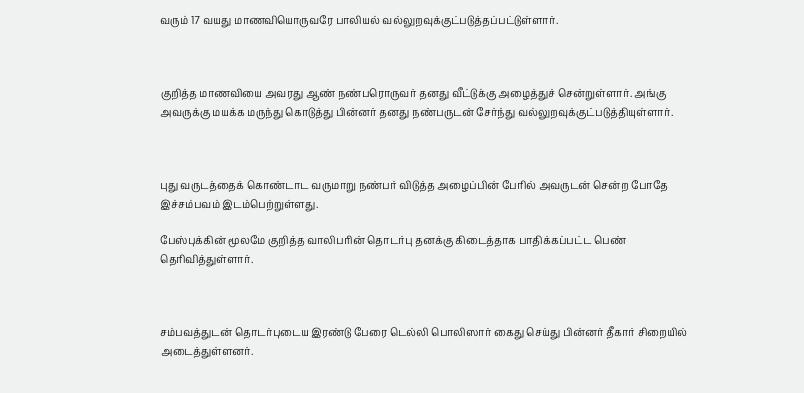வரும் 17 வயது மாணவியொருவரே பாலியல் வல்லுறவுக்குட்படுத்தப்பட்டுள்ளார்.



குறித்த மாணவியை அவரது ஆண் நண்பரொருவர் தனது வீட்டுக்கு அழைத்துச் சென்றுள்ளார். அங்கு அவருக்கு மயக்க மருந்து கொடுத்து பின்னர் தனது நண்பருடன் சேர்ந்து வல்லுறவுக்குட்படுத்தியுள்ளார்.



புது வருடத்தைக் கொண்டாட வருமாறு நண்பர் விடுத்த அழைப்பின் பேரில் அவருடன் சென்ற போதே இச்சம்பவம் இடம்பெற்றுள்ளது.

பேஸ்புக்கின் மூலமே குறித்த வாலிபரின் தொடர்பு தனக்கு கிடைத்தாக பாதிக்கப்பட்ட பெண் தெரிவித்துள்ளார்.



சம்பவத்துடன் தொடர்புடைய இரண்டு பேரை டெல்லி பொலிஸார் கைது செய்து பின்னர் தீகார் சிறையில் அடைத்துள்ளனர்.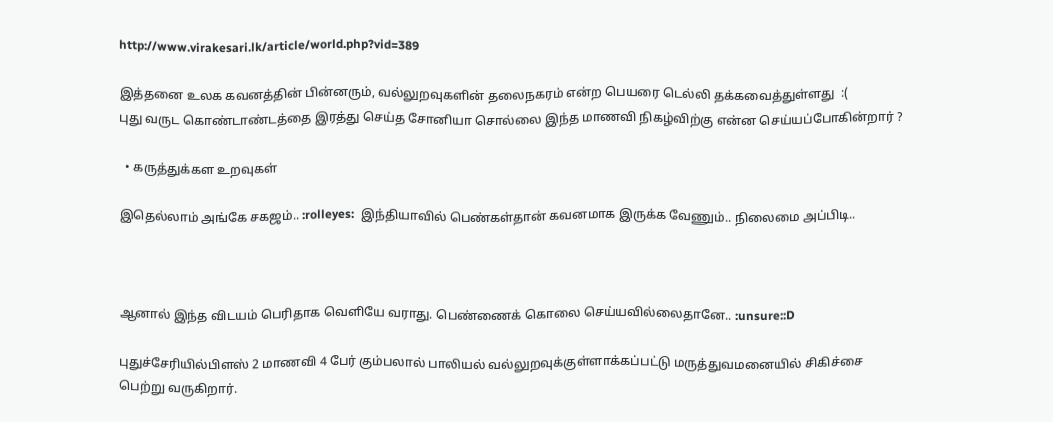http://www.virakesari.lk/article/world.php?vid=389

இத்தனை உலக கவனத்தின் பின்னரும், வல்லுறவுகளின் தலைநகரம் என்ற பெயரை டெல்லி தக்கவைத்துள்ளது  :(
புது வருட கொண்டாண்டத்தை இரத்து செய்த சோனியா சொல்லை இந்த மாணவி நிகழ்விற்கு என்ன செய்யப்போகின்றார் ?

  • கருத்துக்கள உறவுகள்

இதெல்லாம் அங்கே சகஜம்.. :rolleyes:  இந்தியாவில் பெண்கள்தான் கவனமாக இருக்க வேணும்.. நிலைமை அப்பிடி..



ஆனால் இந்த விடயம் பெரிதாக வெளியே வராது. பெண்ணைக் கொலை செய்யவில்லைதானே.. :unsure::D

புதுச்சேரியில்பிளஸ் 2 மாணவி 4 பேர் கும்பலால் பாலியல் வல்லுறவுக்குள்ளாக்கப்பட்டு மருத்துவமனையில் சிகிச்சை பெற்று வருகிறார்.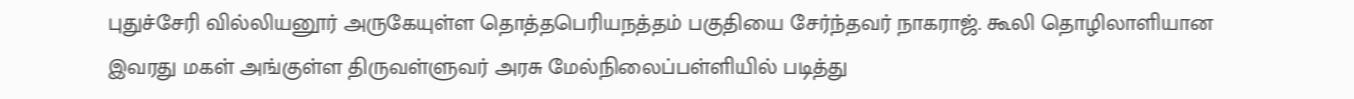புதுச்சேரி வில்லியனூர் அருகேயுள்ள தொத்தபெரியநத்தம் பகுதியை சேர்ந்தவர் நாகராஜ். கூலி தொழிலாளியான இவரது மகள் அங்குள்ள திருவள்ளுவர் அரசு மேல்நிலைப்பள்ளியில் படித்து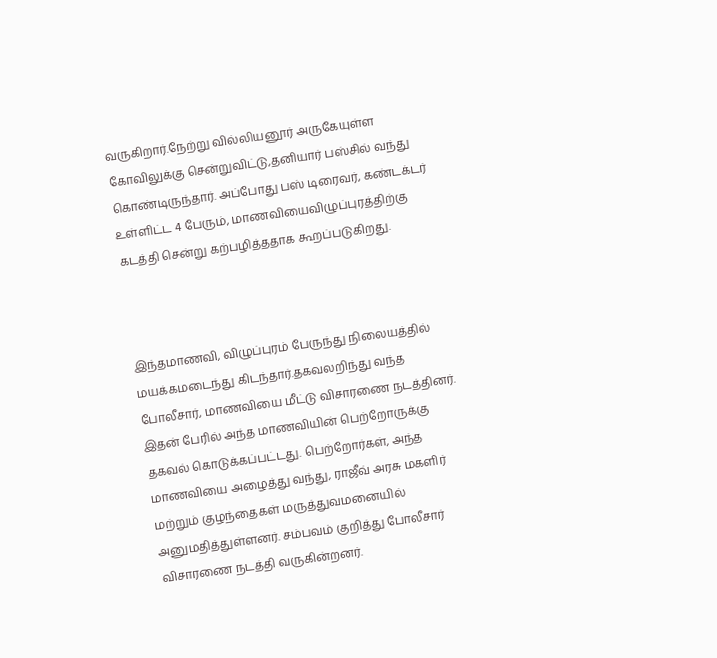வருகிறார்.நேற்று வில்லியனூர் அருகேயுள்ள கோவிலுக்கு சென்றுவிட்டு,தனியார் பஸ்சில் வந்து கொண்டிருந்தார். அப்போது பஸ் டிரைவர், கண்டக்டர் உள்ளிட்ட 4 பேரும், மாணவியைவிழுப்புரத்திற்கு கடத்தி சென்று கற்பழித்ததாக கூறப்படுகிறது.



இந்தமாணவி, விழுப்புரம் பேருந்து நிலையத்தில் மயக்கமடைந்து கிடந்தார்.தகவலறிந்து வந்த போலீசார், மாணவியை மீட்டு விசாரணை நடத்தினர். இதன் பேரில் அந்த மாணவியின் பெற்றோருக்கு தகவல் கொடுக்கப்பட்டது. பெற்றோர்கள், அந்த மாணவியை அழைத்து வந்து, ராஜீவ் அரசு மகளிர் மற்றும் குழந்தைகள் மருத்துவமனையில் அனுமதித்துள்ளனர். சம்பவம் குறித்து போலீசார் விசாரணை நடத்தி வருகின்றனர்.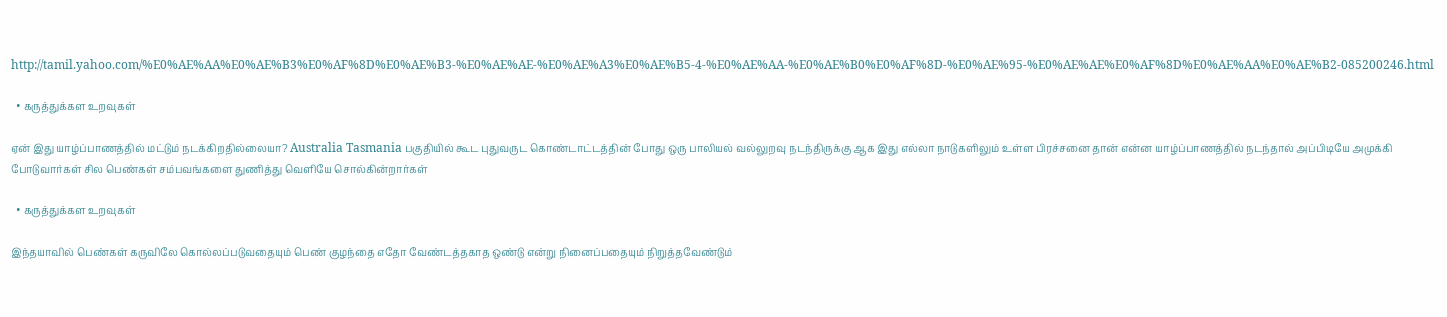http://tamil.yahoo.com/%E0%AE%AA%E0%AE%B3%E0%AF%8D%E0%AE%B3-%E0%AE%AE-%E0%AE%A3%E0%AE%B5-4-%E0%AE%AA-%E0%AE%B0%E0%AF%8D-%E0%AE%95-%E0%AE%AE%E0%AF%8D%E0%AE%AA%E0%AE%B2-085200246.html

  • கருத்துக்கள உறவுகள்

ஏன் இது யாழ்ப்பாணத்தில் மட்டும் நடக்கிறதில்லையா? Australia Tasmania பகுதியில் கூட புதுவருட கொண்டாட்டத்தின் போது ஒரு பாலியல் வல்லுறவு நடந்திருக்கு ஆக இது எல்லா நாடுகளிலும் உள்ள பிரச்சனை தான் என்ன யாழ்ப்பாணத்தில் நடந்தால் அப்பிடியே அமுக்கி போடுவார்கள் சில பெண்கள் சம்பவங்களை துணித்து வெளியே சொல்கின்றார்கள்

  • கருத்துக்கள உறவுகள்

இந்தயாவில் பெண்கள் கருவிலே கொல்லப்படுவதையும் பெண் குழந்தை எதோ வேண்டத்தகாத ஒண்டு என்று நினைப்பதையும் நிறுத்தவேண்டும்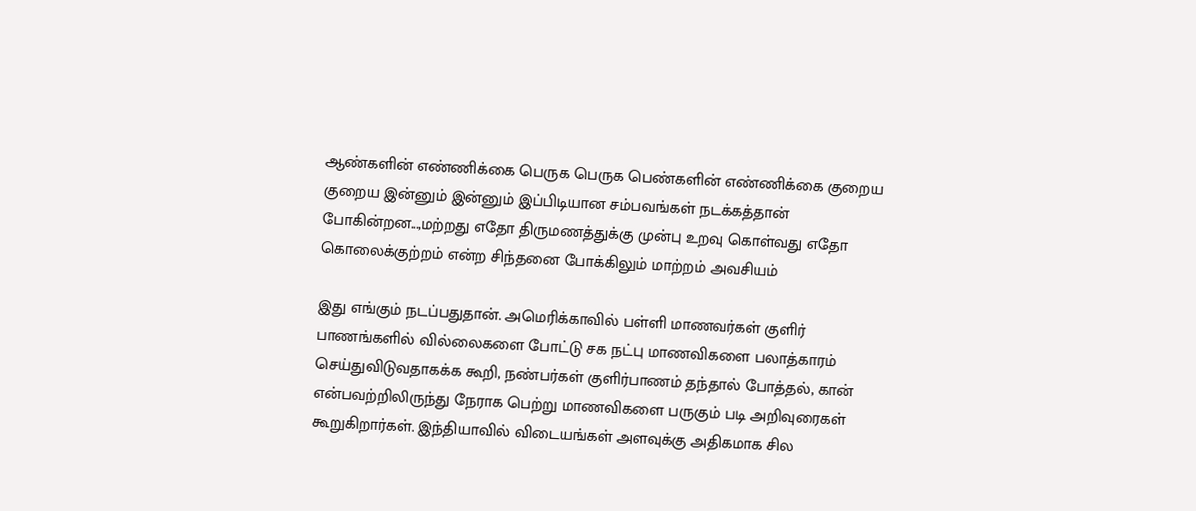ஆண்களின் எண்ணிக்கை பெருக பெருக பெண்களின் எண்ணிக்கை குறைய குறைய இன்னும் இன்னும் இப்பிடியான சம்பவங்கள் நடக்கத்தான் போகின்றன...,மற்றது எதோ திருமணத்துக்கு முன்பு உறவு கொள்வது எதோ கொலைக்குற்றம் என்ற சிந்தனை போக்கிலும் மாற்றம் அவசியம்

இது எங்கும் நடப்பதுதான். அமெரிக்காவில் பள்ளி மாணவர்கள் குளிர் பாணங்களில் வில்லைகளை போட்டு சக நட்பு மாணவிகளை பலாத்காரம் செய்துவிடுவதாகக்க கூறி, நண்பர்கள் குளிர்பாணம் தந்தால் போத்தல், கான் என்பவற்றிலிருந்து நேராக பெற்று மாணவிகளை பருகும் படி அறிவுரைகள் கூறுகிறார்கள். இந்தியாவில் விடையங்கள் அளவுக்கு அதிகமாக சில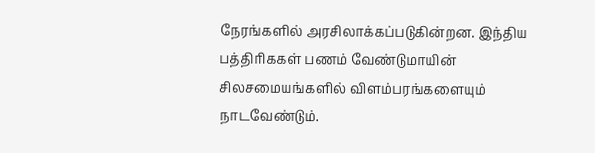நேரங்களில் அரசிலாக்கப்படுகின்றன. இந்திய பத்திரிககள் பணம் வேண்டுமாயின் சிலசமையங்களில் விளம்பரங்களையும் நாடவேண்டும்.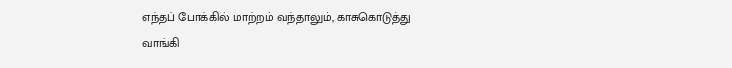எந்தப் போக்கில் மாற்றம் வந்தாலும், காசுகொடுத்து வாங்கி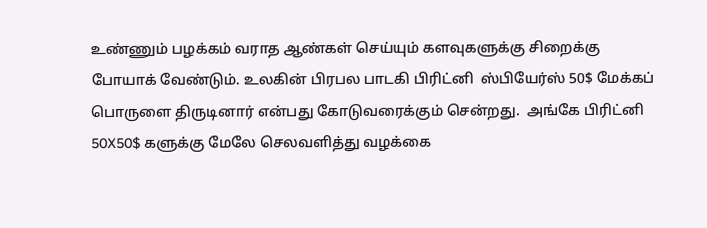உண்ணும் பழக்கம் வராத ஆண்கள் செய்யும் களவுகளுக்கு சிறைக்கு போயாக் வேண்டும். உலகின் பிரபல பாடகி பிரிட்னி  ஸ்பியேர்ஸ் 50$ மேக்கப் பொருளை திருடினார் என்பது கோடுவரைக்கும் சென்றது.  அங்கே பிரிட்னி 50X50$ களுக்கு மேலே செலவளித்து வழக்கை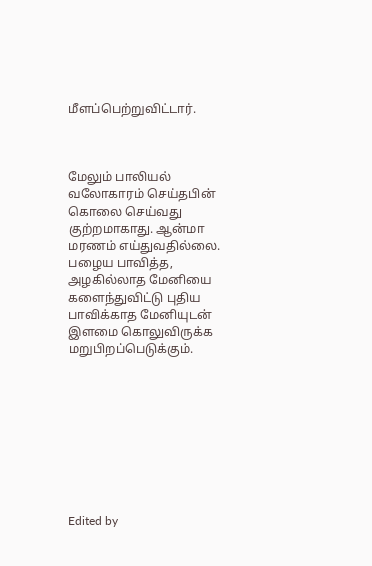மீளப்பெற்றுவிட்டார்.



மேலும் பாலியல் வலோகாரம் செய்தபின் கொலை செய்வது குற்றமாகாது. ஆன்மா மரணம் எய்துவதில்லை. பழைய பாவித்த, அழகில்லாத மேனியை களைந்துவிட்டு புதிய பாவிக்காத மேனியுடன் இளமை கொலுவிருக்க மறுபிறப்பெடுக்கும்.









Edited by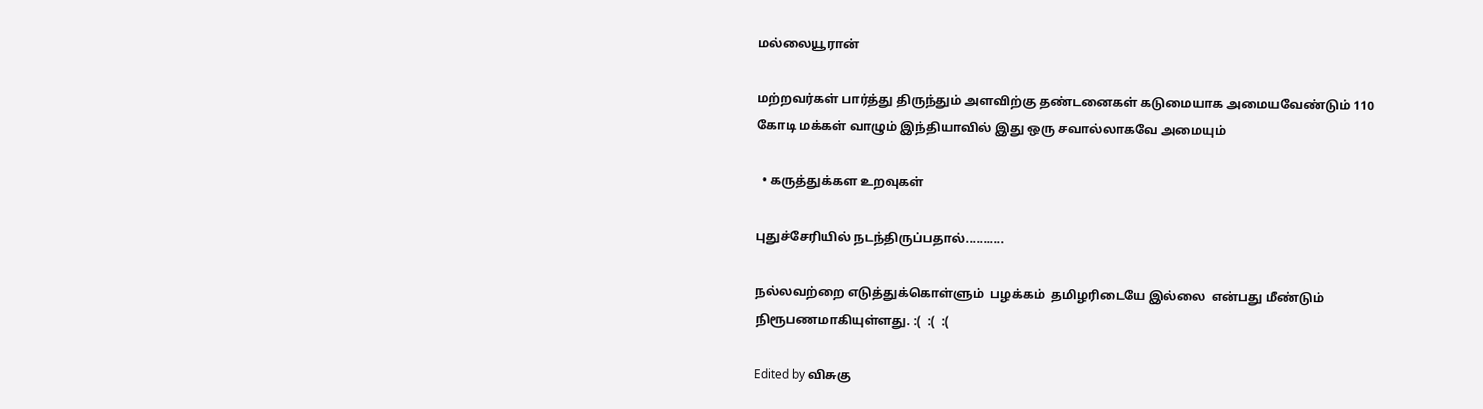மல்லையூரான்

மற்றவர்கள் பார்த்து திருந்தும் அளவிற்கு தண்டனைகள் கடுமையாக அமையவேண்டும் 110 கோடி மக்கள் வாழும் இந்தியாவில் இது ஒரு சவால்லாகவே அமையும்

  • கருத்துக்கள உறவுகள்

புதுச்சேரியில் நடந்திருப்பதால்...........

நல்லவற்றை எடுத்துக்கொள்ளும்  பழக்கம்  தமிழரிடையே இல்லை  என்பது மீண்டும் நிரூபணமாகியுள்ளது. :(  :(  :(

Edited by விசுகு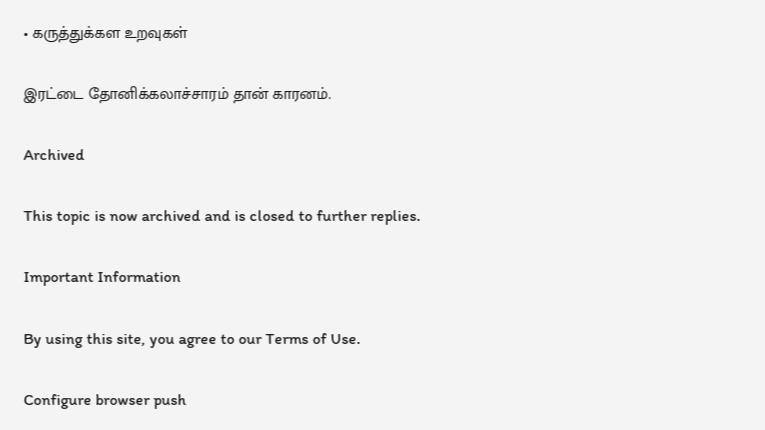• கருத்துக்கள உறவுகள்

இரட்டை தோனிக்கலாச்சாரம் தான் காரனம்.

Archived

This topic is now archived and is closed to further replies.

Important Information

By using this site, you agree to our Terms of Use.

Configure browser push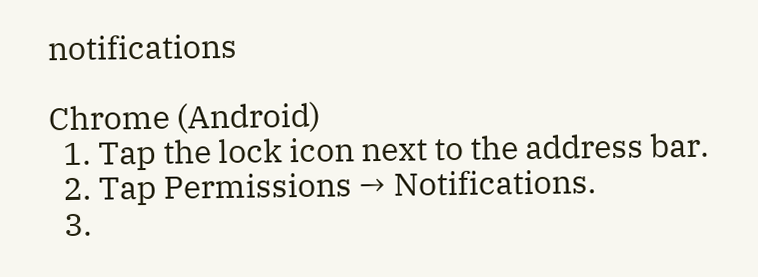notifications

Chrome (Android)
  1. Tap the lock icon next to the address bar.
  2. Tap Permissions → Notifications.
  3.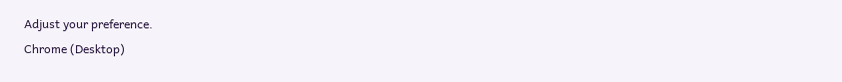Adjust your preference.
Chrome (Desktop)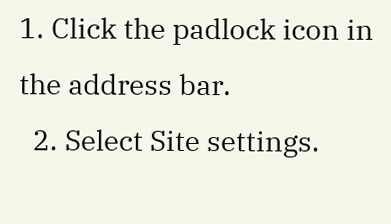1. Click the padlock icon in the address bar.
  2. Select Site settings.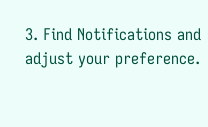3. Find Notifications and adjust your preference.